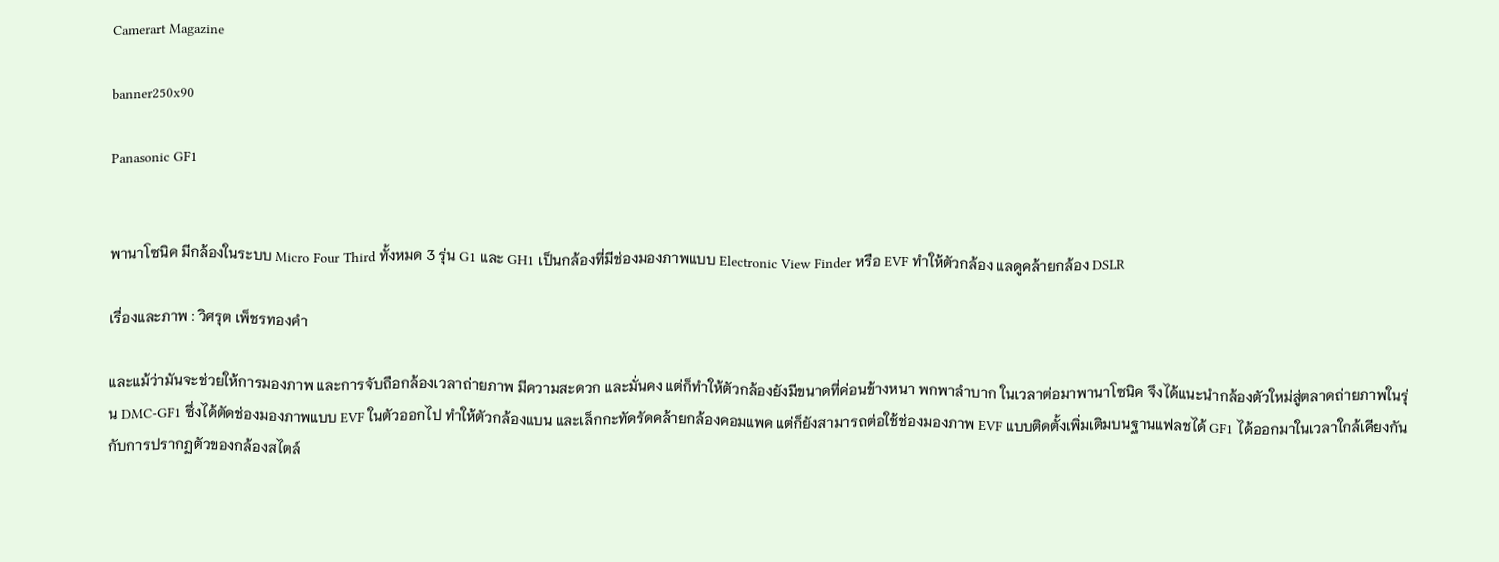Camerart Magazine

banner250x90

Panasonic GF1


พานาโซนิค มีกล้องในระบบ Micro Four Third ทั้งหมด 3 รุ่น G1 และ GH1 เป็นกล้องที่มีช่องมองภาพแบบ Electronic View Finder หรือ EVF ทำให้ตัวกล้อง แลดูคล้ายกล้อง DSLR

เรื่องและภาพ : วิศรุต เพ็ชรทองคำ

และแม้ว่ามันจะช่วยให้การมองภาพ และการจับถือกล้องเวลาถ่ายภาพ มีความสะดวก และมั่นคง แต่ก็ทำให้ตัวกล้องยังมีขนาดที่ค่อนข้างหนา พกพาลำบาก ในเวลาต่อมาพานาโซนิค จึงได้แนะนำกล้องตัวใหม่สู่ตลาดถ่ายภาพในรุ่น DMC-GF1 ซึ่งได้ตัดช่องมองภาพแบบ EVF ในตัวออกไป ทำให้ตัวกล้องแบน และเล็กกะทัดรัดคล้ายกล้องคอมแพค แต่ก็ยังสามารถต่อใช้ช่องมองภาพ EVF แบบติดตั้งเพิ่มเติมบนฐานแฟลชได้ GF1 ได้ออกมาในเวลาใกล้เคียงกันกับการปรากฏตัวของกล้องสไตล์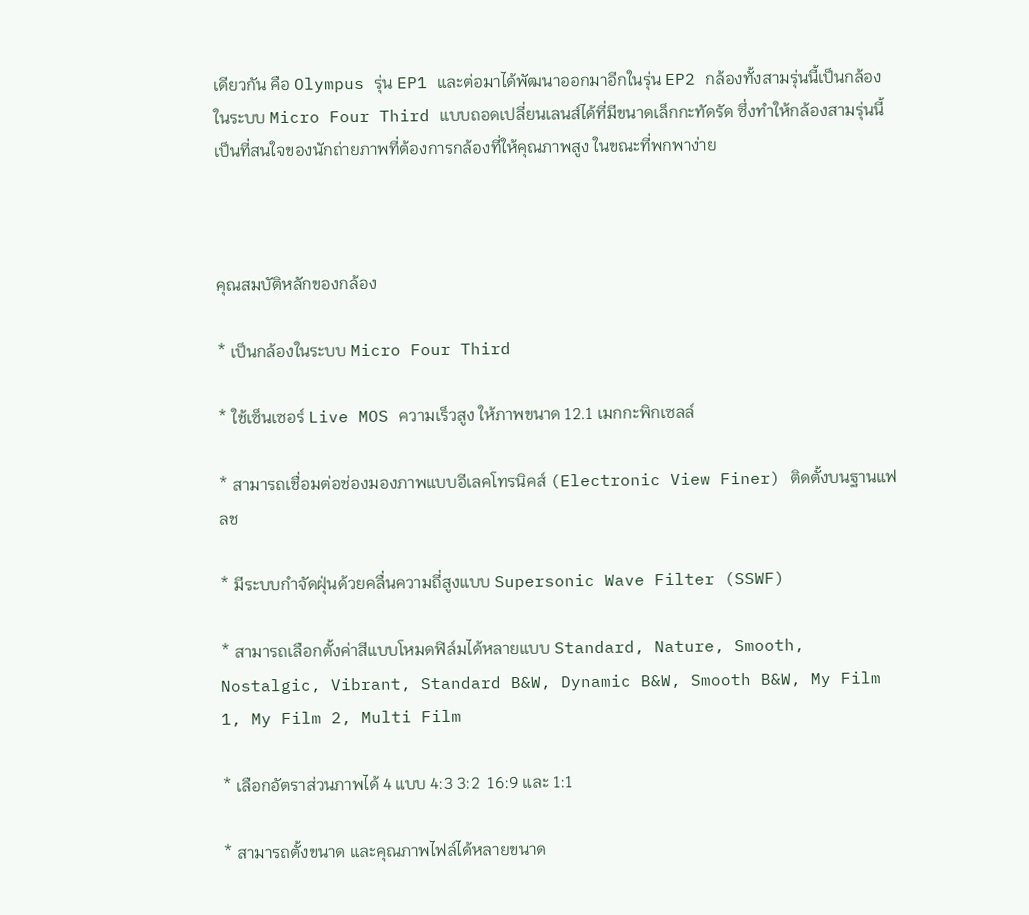เดียวกัน คือ Olympus รุ่น EP1 และต่อมาได้พัฒนาออกมาอีกในรุ่น EP2 กล้องทั้งสามรุ่นนี้เป็นกล้องในระบบ Micro Four Third แบบถอดเปลี่ยนเลนส์ได้ที่มีขนาดเล็กกะทัดรัด ซึ่งทำให้กล้องสามรุ่นนี้เป็นที่สนใจของนักถ่ายภาพที่ต้องการกล้องที่ให้คุณภาพสูง ในขณะที่พกพาง่าย



คุณสมบัติหลักของกล้อง

* เป็นกล้องในระบบ Micro Four Third

* ใช้เซ็นเซอร์ Live MOS ความเร็วสูง ให้ภาพขนาด 12.1 เมกกะพิกเซลล์

* สามารถเชื่อมต่อช่องมองภาพแบบอีเลคโทรนิคส์ (Electronic View Finer) ติดตั้งบนฐานแฟลช

* มีระบบกำจัดฝุ่นด้วยคลื่นความถี่สูงแบบ Supersonic Wave Filter (SSWF)

* สามารถเลือกตั้งค่าสีแบบโหมดฟิล์มได้หลายแบบ Standard, Nature, Smooth,  Nostalgic, Vibrant, Standard B&W, Dynamic B&W, Smooth B&W, My Film 1, My Film 2, Multi Film

* เลือกอัตราส่วนภาพได้ 4 แบบ 4:3 3:2  16:9 และ 1:1

* สามารถตั้งขนาด และคุณภาพไฟล์ได้หลายขนาด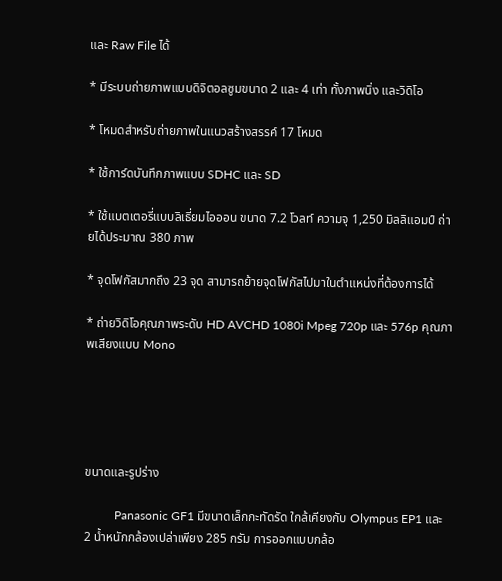และ Raw File ได้

* มีระบบถ่ายภาพแบบดิจิตอลซูมขนาด 2 และ 4 เท่า ทั้งภาพนิ่ง และวิดิโอ

* โหมดสำหรับถ่ายภาพในแนวสร้างสรรค์ 17 โหมด

* ใช้การ์ดบันทึกภาพแบบ SDHC และ SD

* ใช้แบตเตอรี่แบบลิเธี่ยมไอออน ขนาด 7.2 โวลท์ ความจุ 1,250 มิลลิแอมป์ ถ่ายได้ประมาณ 380 ภาพ

* จุดโฟกัสมากถึง 23 จุด สามารถย้ายจุดโฟกัสไปมาในตำแหน่งที่ต้องการได้

* ถ่ายวิดิโอคุณภาพระดับ HD AVCHD 1080i Mpeg 720p และ 576p คุณภาพเสียงแบบ Mono





ขนาดและรูปร่าง

          Panasonic GF1 มีขนาดเล็กกะทัดรัด ใกล้เคียงกับ Olympus EP1 และ 2 น้ำหนักกล้องเปล่าเพียง 285 กรัม การออกแบบกล้อ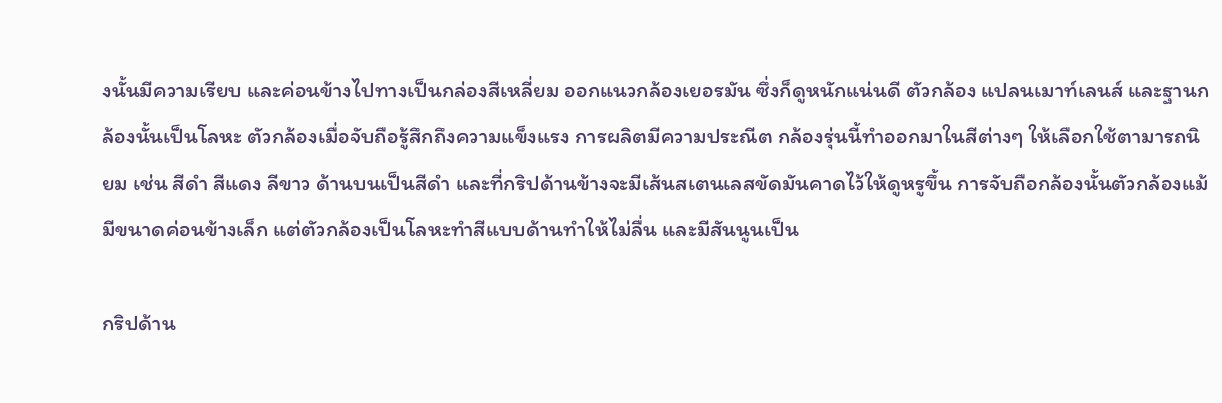งนั้นมีความเรียบ และค่อนข้างไปทางเป็นกล่องสีเหลี่ยม ออกแนวกล้องเยอรมัน ซึ่งก็ดูหนักแน่นดี ตัวกล้อง แปลนเมาท์เลนส์ และฐานกล้องนั้นเป็นโลหะ ตัวกล้องเมื่อจับถือรู้สึกถึงความแข็งแรง การผลิตมีความประณีต กล้องรุ่นนี้ทำออกมาในสีต่างๆ ให้เลือกใช้ตามารถนิยม เช่น สีดำ สีแดง ลีขาว ด้านบนเป็นสีดำ และที่กริปด้านข้างจะมีเส้นสเตนเลสขัดมันคาดไว้ให้ดูหรูขึ้น การจับถือกล้องนั้นตัวกล้องแม้มีขนาดค่อนข้างเล็ก แต่ตัวกล้องเป็นโลหะทำสีแบบด้านทำให้ไม่ลื่น และมีสันนูนเป็น

กริปด้าน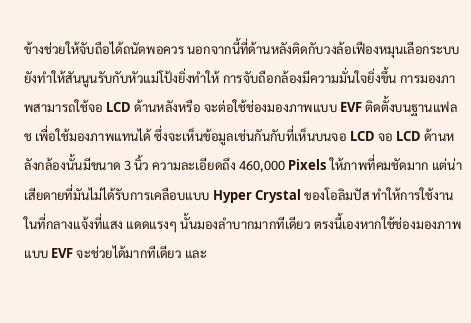ข้างช่วยให้จับถือได้ถนัดพอควร นอกจากนี้ที่ด้านหลังติดกับวงล้อเฟืองหมุนเลือกระบบ ยังทำให้สันนูนรับกับหัวแม่โป้งยิ่งทำให้ การจับถือกล้องมีความมั่นใจยิ่งขึ้น การมองภาพสามารถใช้จอ LCD ด้านหลังหรือ จะต่อใช้ช่องมองภาพแบบ EVF ติดตั้งบนฐานแฟลช เพื่อใช้มองภาพแทนได้ ซึ่งจะเห็นข้อมูลเช่นกันกับที่เห็นบนจอ LCD จอ LCD ด้านหลังกล้องนั้นมีขนาด 3 นิ้ว ความละเอียดถึง 460,000 Pixels ให้ภาพที่คมชัดมาก แต่น่าเสียดายที่มันไม่ได้รับการเคลือบแบบ Hyper Crystal ของโอลิมปัส ทำให้การใช้งานในที่กลางแจ้งที่แสง แดดแรงๆ นั้นมองลำบากมากทีเดียว ตรงนี้เองหากใช้ช่องมองภาพแบบ EVF จะช่วยได้มากทีเดียว และ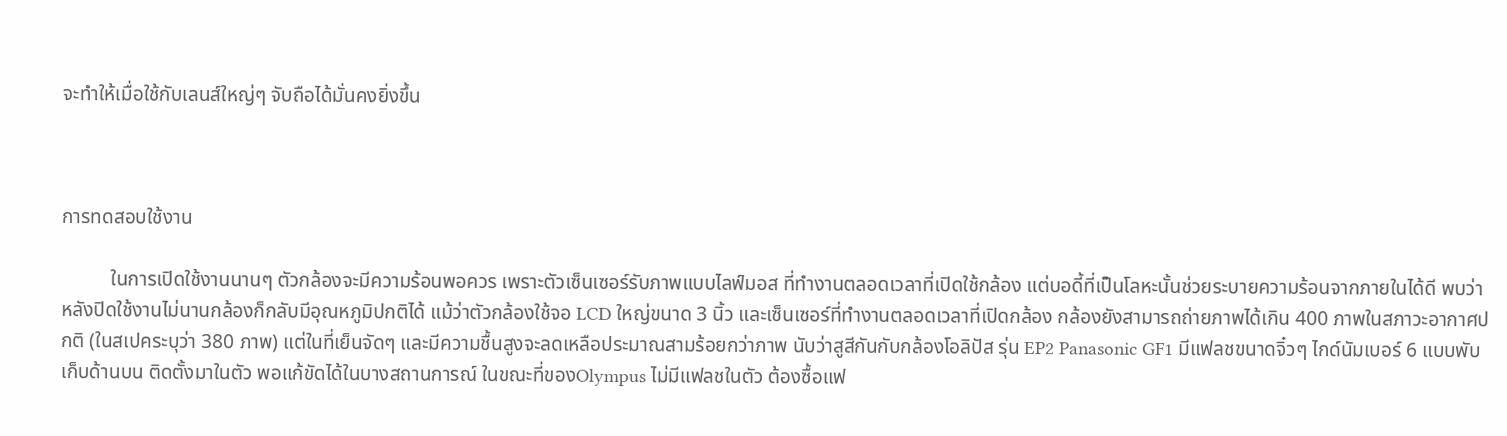จะทำให้เมื่อใช้กับเลนส์ใหญ่ๆ จับถือได้มั่นคงยิ่งขึ้น



การทดสอบใช้งาน

          ในการเปิดใช้งานนานๆ ตัวกล้องจะมีความร้อนพอควร เพราะตัวเซ็นเซอร์รับภาพแบบไลฟ์มอส ที่ทำงานตลอดเวลาที่เปิดใช้กล้อง แต่บอดี้ที่เป็นโลหะนั้นช่วยระบายความร้อนจากภายในได้ดี พบว่าหลังปิดใช้งานไม่นานกล้องก็กลับมีอุณหภูมิปกติได้ แม้ว่าตัวกล้องใช้จอ LCD ใหญ่ขนาด 3 นิ้ว และเซ็นเซอร์ที่ทำงานตลอดเวลาที่เปิดกล้อง กล้องยังสามารถถ่ายภาพได้เกิน 400 ภาพในสภาวะอากาศปกติ (ในสเปคระบุว่า 380 ภาพ) แต่ในที่เย็นจัดๆ และมีความชื้นสูงจะลดเหลือประมาณสามร้อยกว่าภาพ นับว่าสูสีกันกับกล้องโอลิปัส รุ่น EP2 Panasonic GF1 มีแฟลชขนาดจิ๋วๆ ไกด์นัมเบอร์ 6 แบบพับเก็บด้านบน ติดตั้งมาในตัว พอแก้ขัดได้ในบางสถานการณ์ ในขณะที่ของOlympus ไม่มีแฟลชในตัว ต้องซื้อแฟ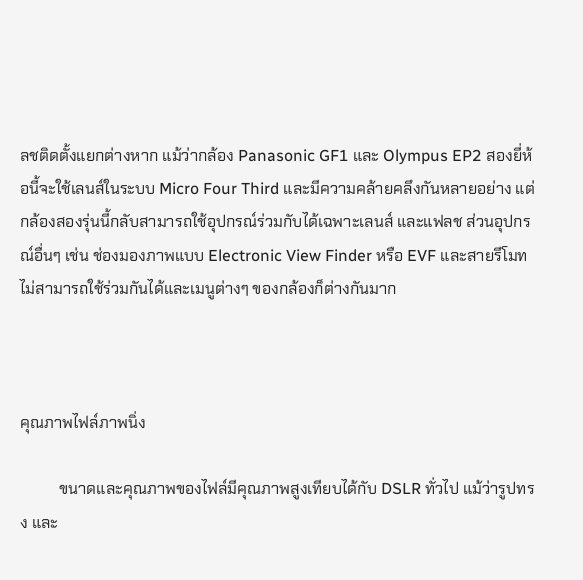ลชติดตั้งแยกต่างหาก แม้ว่ากล้อง Panasonic GF1 และ Olympus EP2 สองยี่ห้อนี้จะใช้เลนส์ในระบบ Micro Four Third และมีความคล้ายคลึงกันหลายอย่าง แต่กล้องสองรุ่นนี้กลับสามารถใช้อุปกรณ์ร่วมกับได้เฉพาะเลนส์ และแฟลช ส่วนอุปกรณ์อื่นๆ เช่น ช่องมองภาพแบบ Electronic View Finder หรือ EVF และสายรีโมท ไม่สามารถใช้ร่วมกันได้และเมนูต่างๆ ของกล้องก็ต่างกันมาก



คุณภาพไฟล์ภาพนิ่ง

          ขนาดและคุณภาพของไฟล์มีคุณภาพสูงเทียบได้กับ DSLR ทั่วไป แม้ว่ารูปทรง และ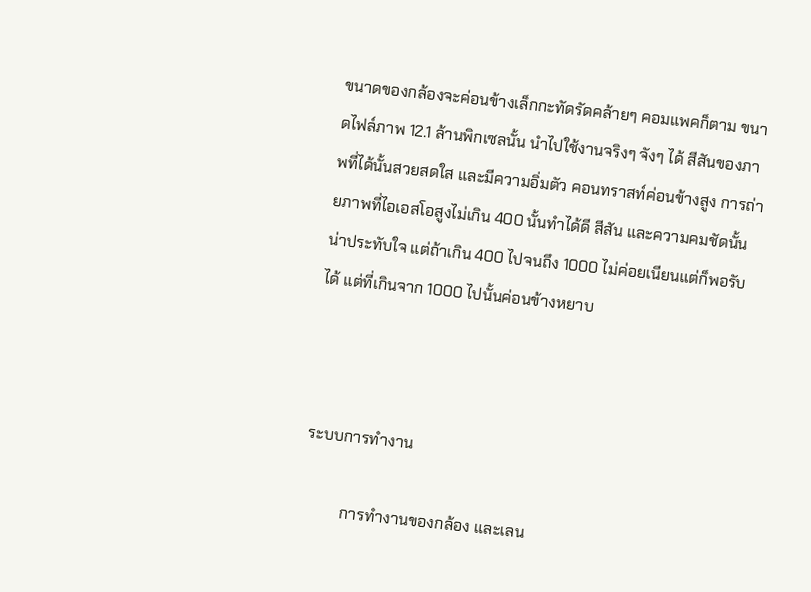ขนาดของกล้องจะค่อนข้างเล็กกะทัดรัดคล้ายๆ คอมแพคก็ตาม ขนาดไฟล์ภาพ 12.1 ล้านพิกเซลนั้น นำไปใช้งานจริงๆ จังๆ ได้ สีสันของภาพที่ได้นั้นสวยสดใส และมีความอิ่มตัว คอนทราสท์ค่อนข้างสูง การถ่ายภาพที่ไอเอสโอสูงไม่เกิน 400 นั้นทำได้ดี สีสัน และความคมชัดนั้นน่าประทับใจ แต่ถ้าเกิน 400 ไปจนถึง 1000 ไม่ค่อยเนียนแต่ก็พอรับได้ แต่ที่เกินจาก 1000 ไปนั้นค่อนข้างหยาบ



ระบบการทำงาน

          การทำงานของกล้อง และเลน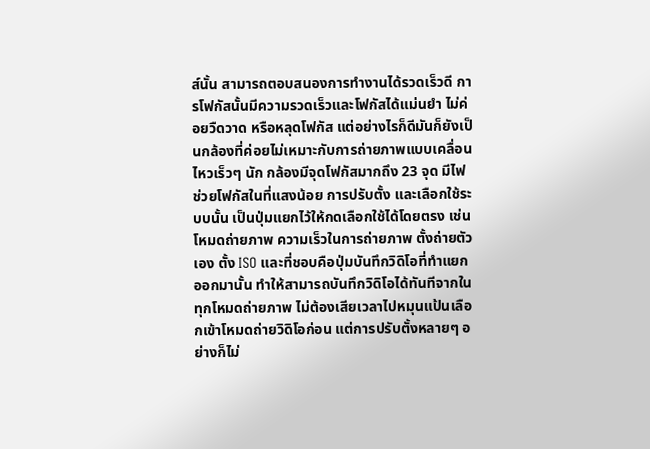ส์นั้น สามารถตอบสนองการทำงานได้รวดเร็วดี การโฟกัสนั้นมีความรวดเร็วและโฟกัสได้แม่นยำ ไม่ค่อยวืดวาด หรือหลุดโฟกัส แต่อย่างไรก็ดีมันก็ยังเป็นกล้องที่ค่อยไม่เหมาะกับการถ่ายภาพแบบเคลื่อนไหวเร็วๆ นัก กล้องมีจุดโฟกัสมากถึง 23 จุด มีไฟช่วยโฟกัสในที่แสงน้อย การปรับตั้ง และเลือกใช้ระบบนั้น เป็นปุ่มแยกไว้ให้กดเลือกใช้ได้โดยตรง เช่น โหมดถ่ายภาพ ความเร็วในการถ่ายภาพ ตั้งถ่ายตัวเอง ตั้ง ISO และที่ชอบคือปุ่มบันทึกวิดิโอที่ทำแยกออกมานั้น ทำให้สามารถบันทึกวิดิโอได้ทันทีจากในทุกโหมดถ่ายภาพ ไม่ต้องเสียเวลาไปหมุนแป้นเลือกเข้าโหมดถ่ายวิดิโอก่อน แต่การปรับตั้งหลายๆ อย่างก็ไม่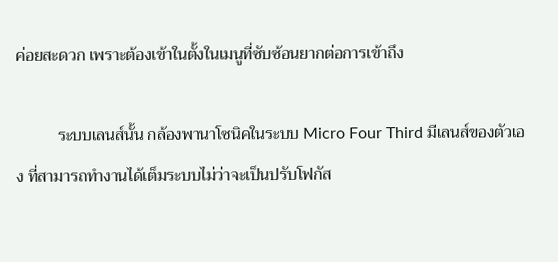ค่อยสะดวก เพราะต้องเข้าในตั้งในเมนูที่ซับซ้อนยากต่อการเข้าถึง

          ระบบเลนส์นั้น กล้องพานาโซนิคในระบบ Micro Four Third มีเลนส์ของตัวเอง ที่สามารถทำงานได้เต็มระบบไม่ว่าจะเป็นปรับโฟกัส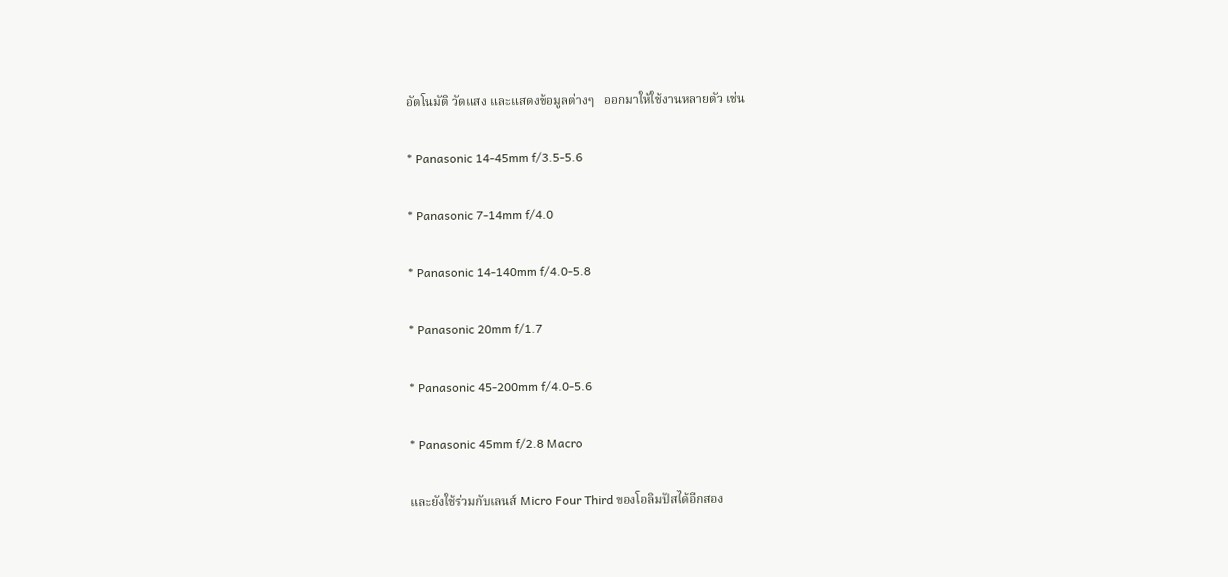อัตโนมัติ วัดแสง และแสดงข้อมูลต่างๆ   ออกมาให้ใช้งานหลายตัว เช่น

* Panasonic 14-45mm f/3.5-5.6

* Panasonic 7-14mm f/4.0

* Panasonic 14-140mm f/4.0-5.8

* Panasonic 20mm f/1.7

* Panasonic 45-200mm f/4.0-5.6

* Panasonic 45mm f/2.8 Macro

และยังใช้ร่วมกับเลนส์ Micro Four Third ของโอลิมปัสได้อีกสอง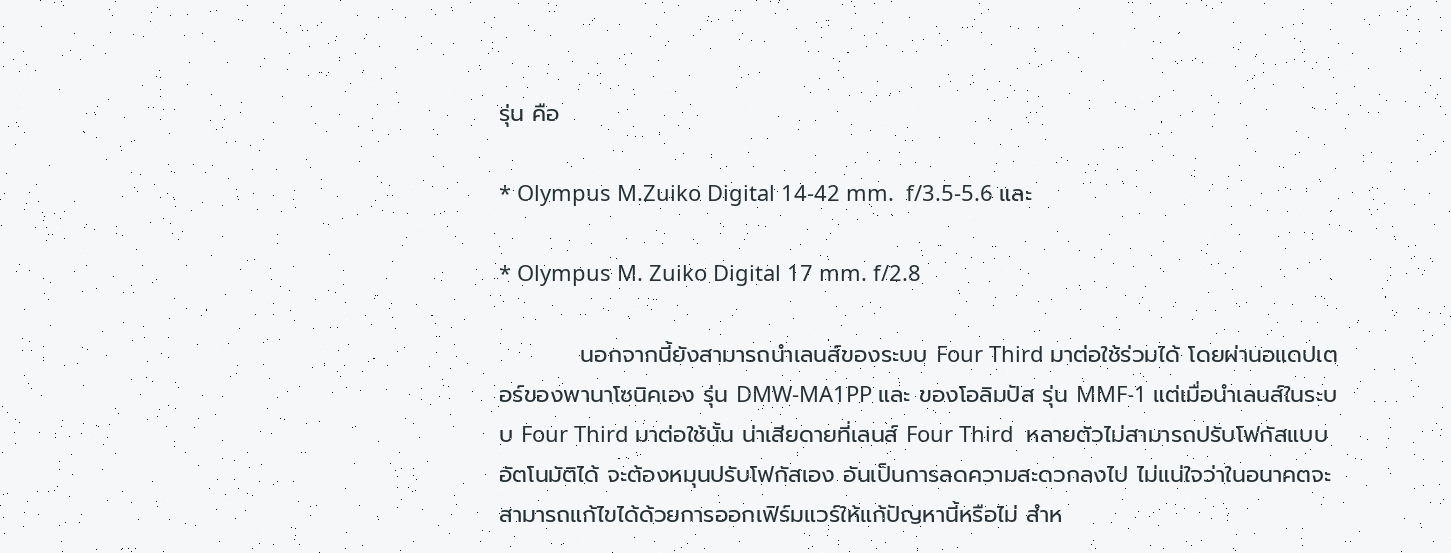รุ่น คือ

* Olympus M.Zuiko Digital 14-42 mm.  f/3.5-5.6 และ

* Olympus M. Zuiko Digital 17 mm. f/2.8

          นอกจากนี้ยังสามารถนำเลนส์ของระบบ Four Third มาต่อใช้ร่วมได้ โดยผ่านอแดปเตอร์ของพานาโซนิคเอง รุ่น DMW-MA1PP และ ของโอลิมปัส รุ่น MMF-1 แต่เมื่อนำเลนส์ในระบบ Four Third มาต่อใช้นั้น น่าเสียดายที่เลนส์ Four Third  หลายตัวไม่สามารถปรับโฟกัสแบบอัตโนมัติได้ จะต้องหมุนปรับโฟกัสเอง อันเป็นการลดความสะดวกลงไป ไม่แน่ใจว่าในอนาคตจะสามารถแก้ไขได้ด้วยการออกเฟิร์มแวร์ให้แก้ปัญหานี้หรือไม่ สำห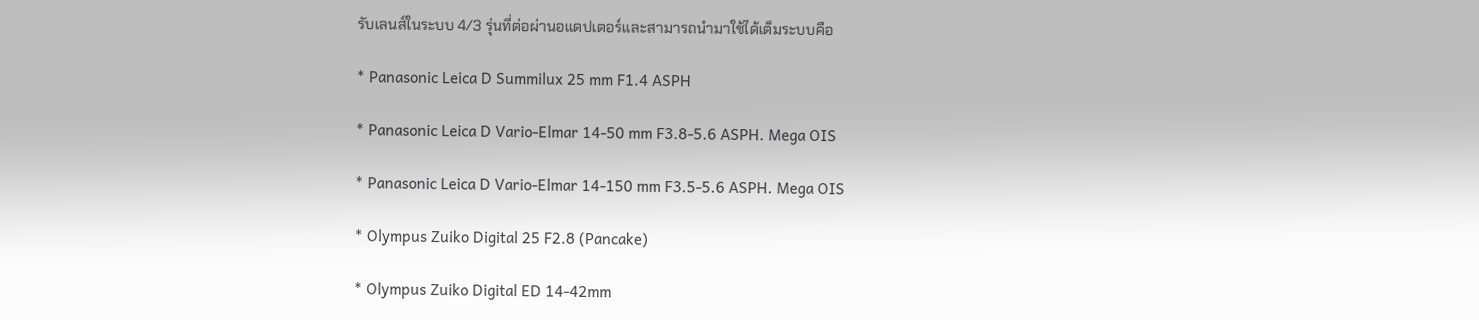รับเลนส์ในระบบ 4/3 รุ่นที่ต่อผ่านอแดปเตอร์และสามารถนำมาใช้ได้เต็มระบบคือ

* Panasonic Leica D Summilux 25 mm F1.4 ASPH

* Panasonic Leica D Vario-Elmar 14-50 mm F3.8-5.6 ASPH. Mega OIS

* Panasonic Leica D Vario-Elmar 14-150 mm F3.5-5.6 ASPH. Mega OIS

* Olympus Zuiko Digital 25 F2.8 (Pancake)

* Olympus Zuiko Digital ED 14-42mm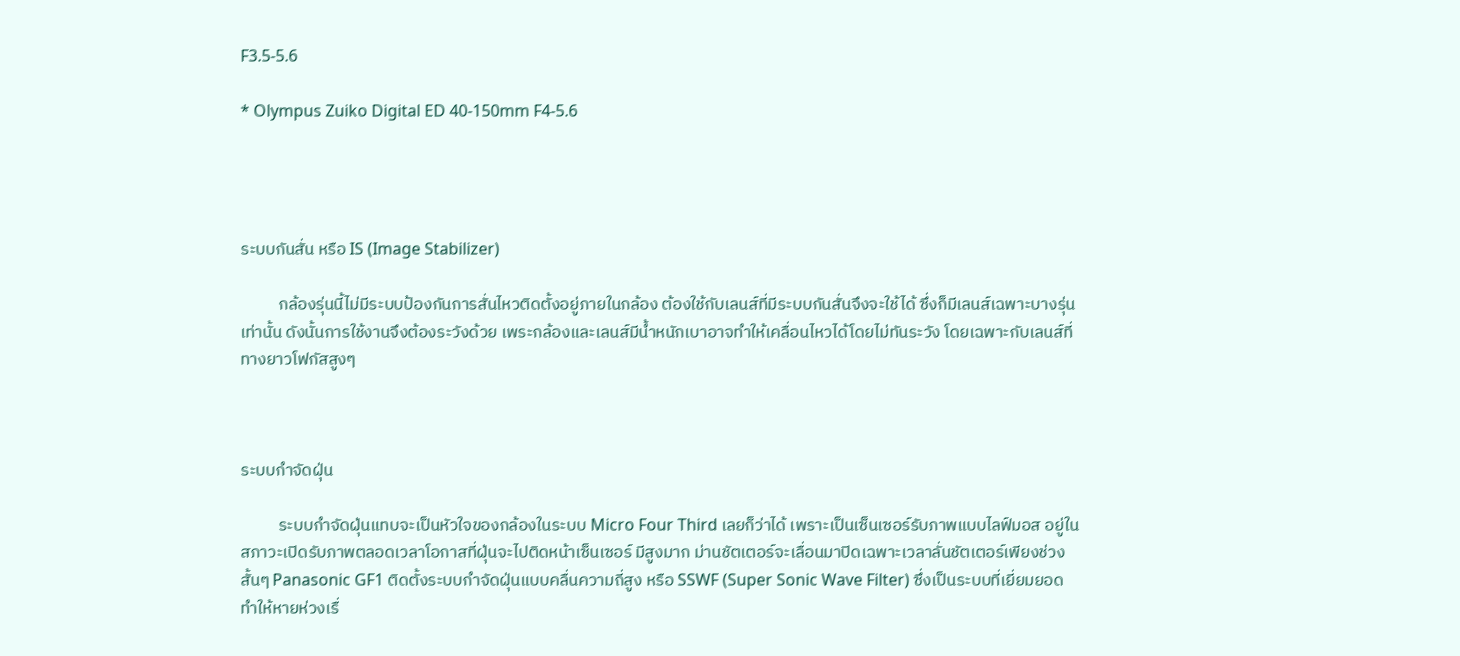F3.5-5.6

* Olympus Zuiko Digital ED 40-150mm F4-5.6




ระบบกันสั่น หรือ IS (Image Stabilizer)

          กล้องรุ่นนี้ไม่มีระบบป้องกันการสั่นไหวติดตั้งอยู่ภายในกล้อง ต้องใช้กับเลนส์ที่มีระบบกันสั่นจึงจะใช้ได้ ซึ่งก็มีเลนส์เฉพาะบางรุ่นเท่านั้น ดังนั้นการใช้งานจึงต้องระวังด้วย เพระกล้องและเลนส์มีน้ำหนักเบาอาจทำให้เคลื่อนไหวได้โดยไม่ทันระวัง โดยเฉพาะกับเลนส์ที่ทางยาวโฟกัสสูงๆ



ระบบกำจัดฝุ่น

          ระบบกำจัดฝุ่นแทบจะเป็นหัวใจของกล้องในระบบ Micro Four Third เลยก็ว่าได้ เพราะเป็นเซ็นเซอร์รับภาพแบบไลฟ์มอส อยู่ในสภาวะเปิดรับภาพตลอดเวลาโอกาสที่ฝุ่นจะไปติดหน้าเซ็นเซอร์ มีสูงมาก ม่านชัตเตอร์จะเลื่อนมาปิดเฉพาะเวลาลั่นชัตเตอร์เพียงช่วงสั้นๆ Panasonic GF1 ติดตั้งระบบกำจัดฝุ่นแบบคลื่นความถี่สูง หรือ SSWF (Super Sonic Wave Filter) ซึ่งเป็นระบบที่เยี่ยมยอดทำให้หายห่วงเรื่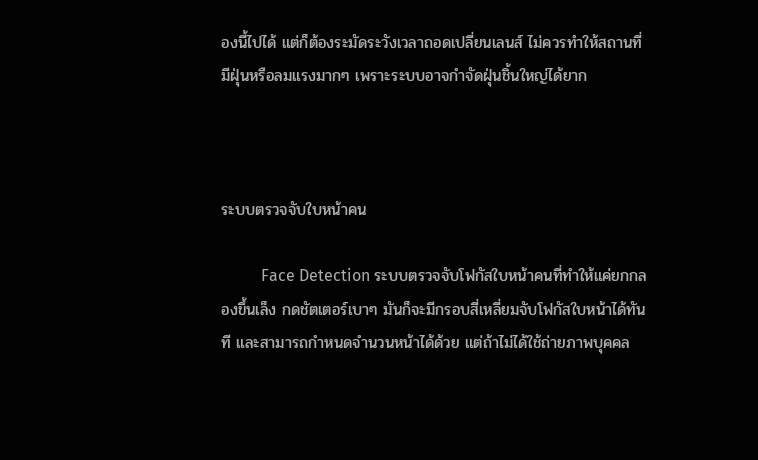องนี้ไปได้ แต่ก็ต้องระมัดระวังเวลาถอดเปลี่ยนเลนส์ ไม่ควรทำให้สถานที่มีฝุ่นหรือลมแรงมากๆ เพราะระบบอาจกำจัดฝุ่นชิ้นใหญ่ได้ยาก



ระบบตรวจจับใบหน้าคน

          Face Detection ระบบตรวจจับโฟกัสใบหน้าคนที่ทำให้แค่ยกกลองขึ้นเล็ง กดชัตเตอร์เบาๆ มันก็จะมีกรอบสี่เหลี่ยมจับโฟกัสใบหน้าได้ทันที และสามารถกำหนดจำนวนหน้าได้ด้วย แต่ถ้าไม่ได้ใช้ถ่ายภาพบุคคล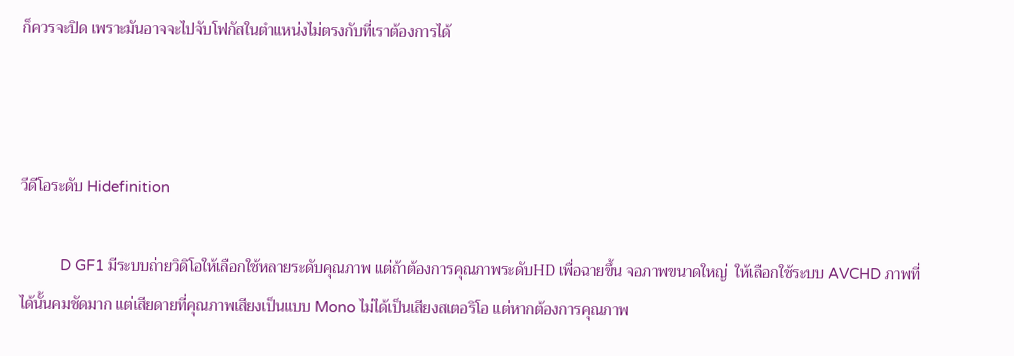ก็ควรจะปิด เพราะมันอาจจะไปจับโฟกัสในตำแหน่งไม่ตรงกับที่เราต้องการได้



วีดีโอระดับ Hidefinition

          D GF1 มีระบบถ่ายวิดิโอให้เลือกใช้หลายระดับคุณภาพ แต่ถ้าต้องการคุณภาพระดับHD เพื่อฉายขึ้น จอภาพขนาดใหญ่  ให้เลือกใช้ระบบ AVCHD ภาพที่ได้นั้นคมชัดมาก แต่เสียดายที่คุณภาพเสียงเป็นแบบ Mono ไม่ได้เป็นเสียงสเตอริโอ แต่หากต้องการคุณภาพ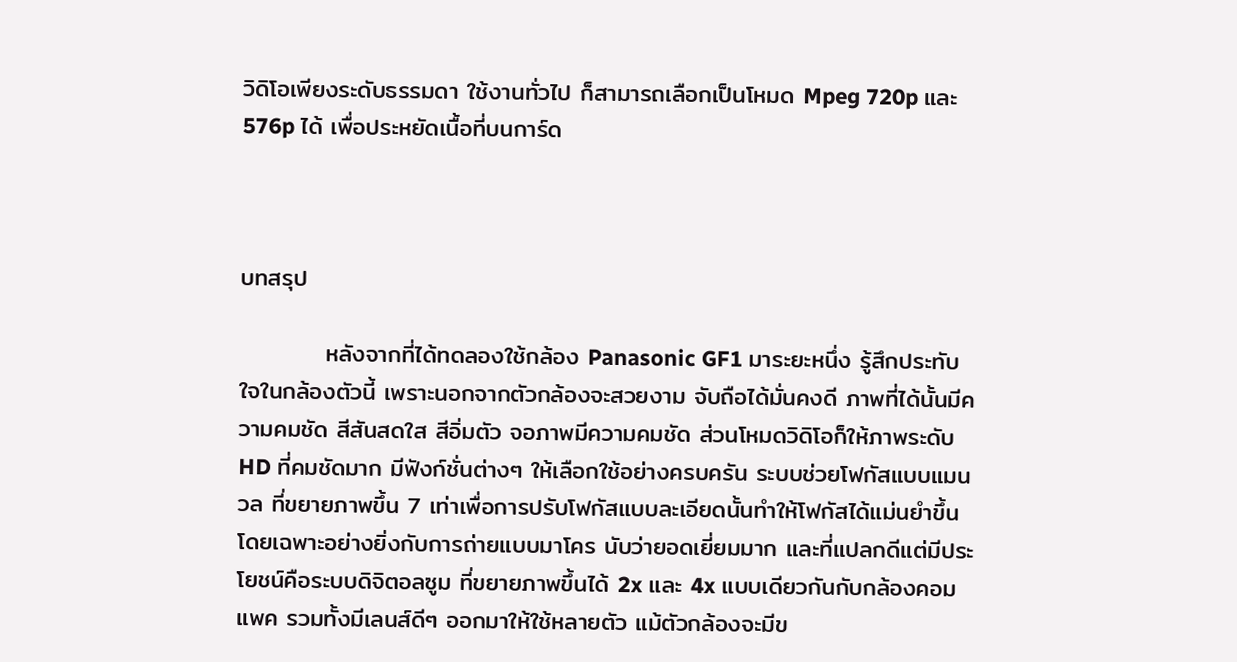วิดิโอเพียงระดับธรรมดา ใช้งานทั่วไป ก็สามารถเลือกเป็นโหมด Mpeg 720p และ 576p ได้ เพื่อประหยัดเนื้อที่บนการ์ด



บทสรุป

          หลังจากที่ได้ทดลองใช้กล้อง Panasonic GF1 มาระยะหนึ่ง รู้สึกประทับใจในกล้องตัวนี้ เพราะนอกจากตัวกล้องจะสวยงาม จับถือได้มั่นคงดี ภาพที่ได้นั้นมีความคมชัด สีสันสดใส สีอิ่มตัว จอภาพมีความคมชัด ส่วนโหมดวิดิโอก็ให้ภาพระดับ HD ที่คมชัดมาก มีฟังก์ชั่นต่างๆ ให้เลือกใช้อย่างครบครัน ระบบช่วยโฟกัสแบบแมนวล ที่ขยายภาพขึ้น 7 เท่าเพื่อการปรับโฟกัสแบบละเอียดนั้นทำให้โฟกัสได้แม่นยำขึ้นโดยเฉพาะอย่างยิ่งกับการถ่ายแบบมาโคร นับว่ายอดเยี่ยมมาก และที่แปลกดีแต่มีประโยชน์คือระบบดิจิตอลซูม ที่ขยายภาพขึ้นได้ 2x และ 4x แบบเดียวกันกับกล้องคอมแพค รวมทั้งมีเลนส์ดีๆ ออกมาให้ใช้หลายตัว แม้ตัวกล้องจะมีข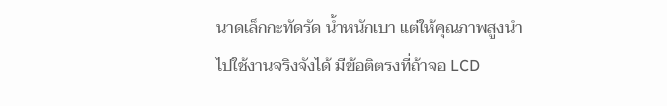นาดเล็กกะทัดรัด น้ำหนักเบา แต่ให้คุณภาพสูงนำไปใช้งานจริงจังได้ มีข้อติตรงที่ถ้าจอ LCD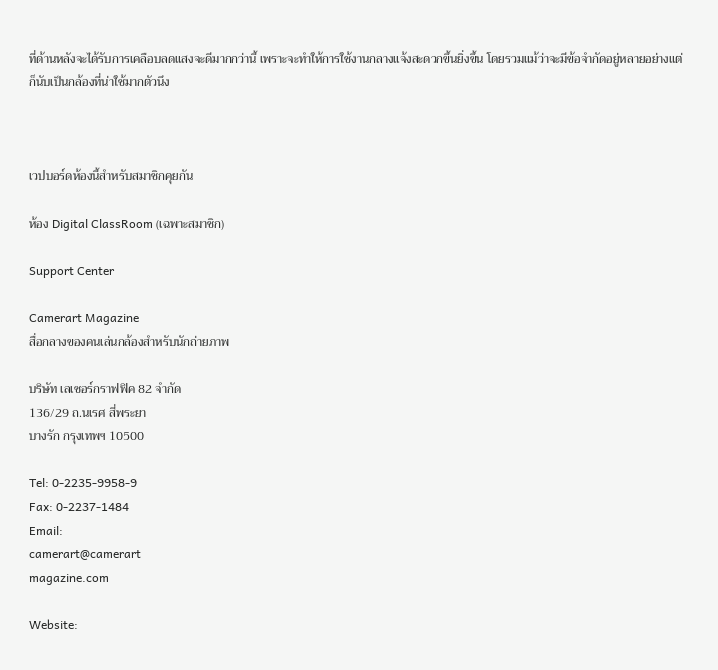ที่ด้านหลังจะได้รับการเคลือบลดแสงจะดีมากกว่านี้ เพราะจะทำให้การใช้งานกลางแจ้งสะดวกขึ้นยิ่งขึ้น โดยรวมแม้ว่าจะมีข้อจำกัดอยู่หลายอย่างแต่ก็นับเป็นกล้องที่น่าใช้มากตัวนึง



เวปบอร์ดห้องนี้สำหรับสมาชิกคุยกัน

ห้อง Digital ClassRoom (เฉพาะสมาชิก)

Support Center

Camerart Magazine
สื่อกลางของคนเล่นกล้องสำหรับนักถ่ายภาพ

บริษัท เลเซอร์กราฟฟิค 82 จำกัด
136/29 ถ.นเรศ สี่พระยา
บางรัก กรุงเทพฯ 10500

Tel: 0-2235-9958-9
Fax: 0-2237-1484
Email:
camerart@camerart
magazine.com

Website: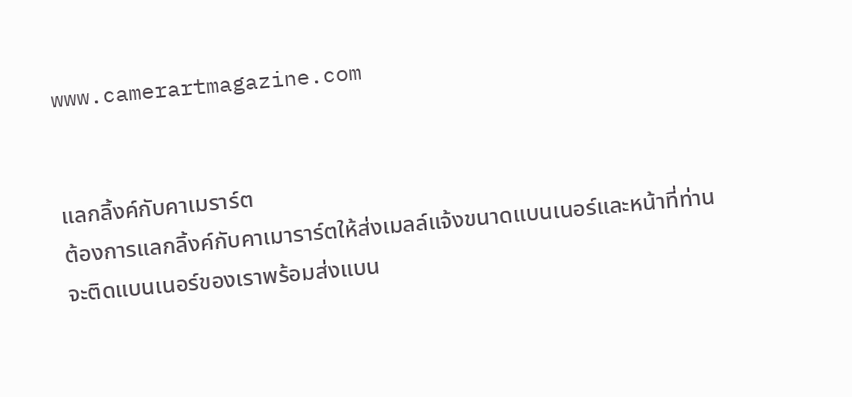www.camerartmagazine.com


แลกลิ้งค์กับคาเมราร์ต
ต้องการแลกลิ้งค์กับคาเมาราร์ตให้ส่งเมลล์แจ้งขนาดแบนเนอร์และหน้าที่ท่านจะติดแบนเนอร์ของเราพร้อมส่งแบน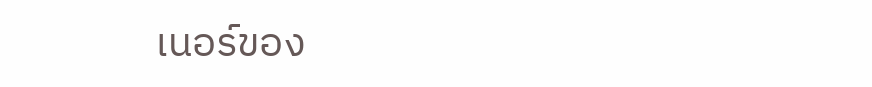เนอร์ของ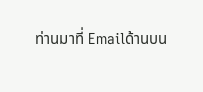ท่านมาที่ Emailด้านบน